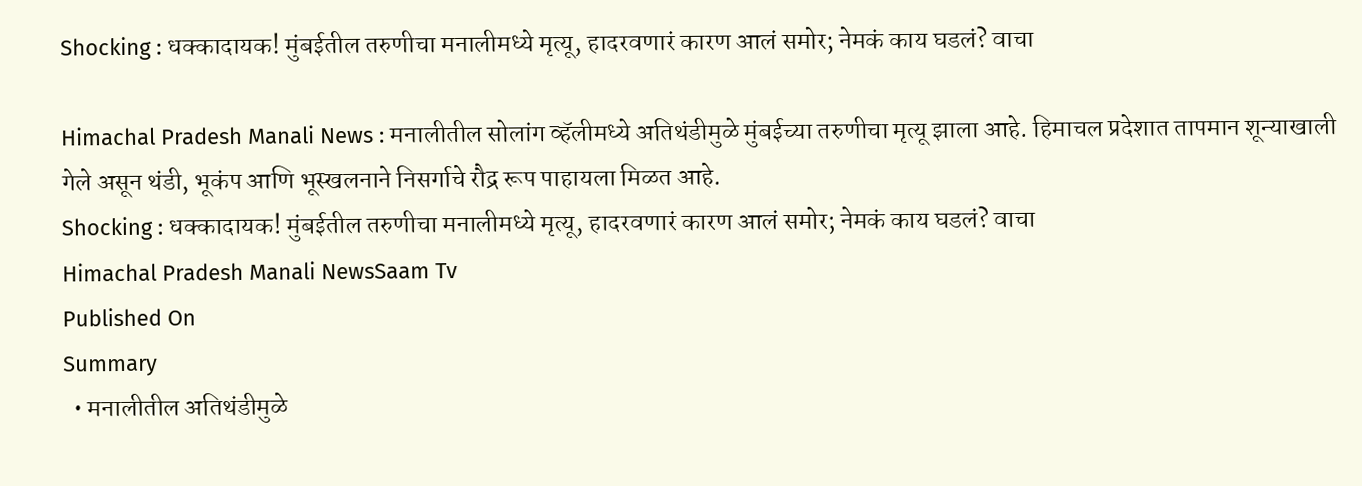Shocking : धक्कादायक! मुंबईतील तरुणीचा मनालीमध्ये मृत्यू, हादरवणारं कारण आलं समोर; नेमकं काय घडलं? वाचा

Himachal Pradesh Manali News : मनालीतील सोलांग व्हॅलीमध्ये अतिथंडीमुळे मुंबईच्या तरुणीचा मृत्यू झाला आहे. हिमाचल प्रदेशात तापमान शून्याखाली गेले असून थंडी, भूकंप आणि भूस्खलनाने निसर्गाचे रौद्र रूप पाहायला मिळत आहे.
Shocking : धक्कादायक! मुंबईतील तरुणीचा मनालीमध्ये मृत्यू, हादरवणारं कारण आलं समोर; नेमकं काय घडलं? वाचा
Himachal Pradesh Manali NewsSaam Tv
Published On
Summary
  • मनालीतील अतिथंडीमुळे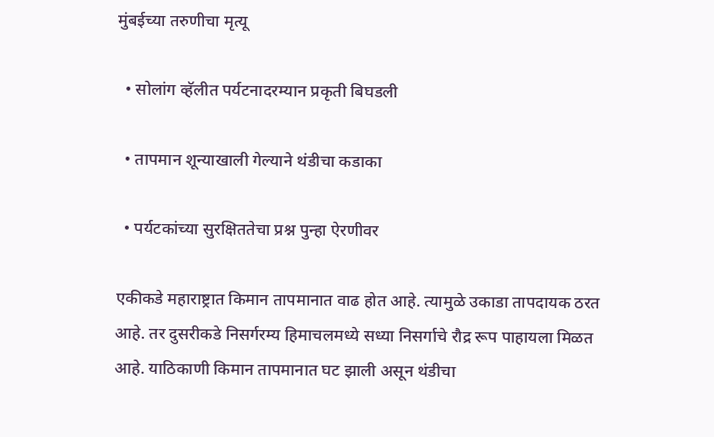मुंबईच्या तरुणीचा मृत्यू

  • सोलांग व्हॅलीत पर्यटनादरम्यान प्रकृती बिघडली

  • तापमान शून्याखाली गेल्याने थंडीचा कडाका

  • पर्यटकांच्या सुरक्षिततेचा प्रश्न पुन्हा ऐरणीवर

एकीकडे महाराष्ट्रात किमान तापमानात वाढ होत आहे. त्यामुळे उकाडा तापदायक ठरत आहे. तर दुसरीकडे निसर्गरम्य हिमाचलमध्ये सध्या निसर्गाचे रौद्र रूप पाहायला मिळत आहे. याठिकाणी किमान तापमानात घट झाली असून थंडीचा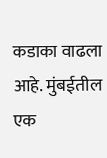कडाका वाढला आहे. मुंबईतील एक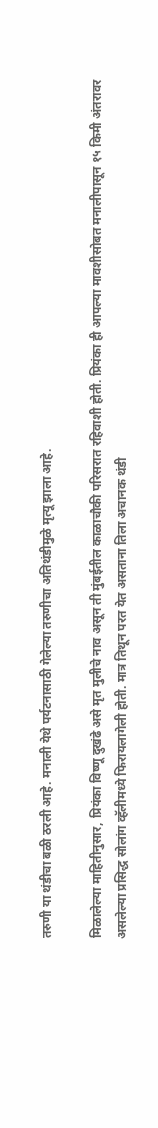तरुणी या थंडीचा बळी ठरली आहे. मनाली येथे पर्यटनासाठी गेलेल्या तरुणीचा अतिथंडीमुळे मृत्यू झाला आहे.

मिळालेल्या माहितीनुसार, प्रियंका विष्णू दुखंढे असे मृत मुलीचे नाव असून ती मुंबईतील काळाचौकी परिसरात रहिवाशी होती. प्रियंका ही आपल्या मावशीसोबत मनालीपासून १५ किमी अंतरावर असलेल्या प्रसिद्ध सोलांग व्हॅलीमध्ये फिरायलागेली होती. मात्र तिथून परत येत असताना तिला अचानक थंडी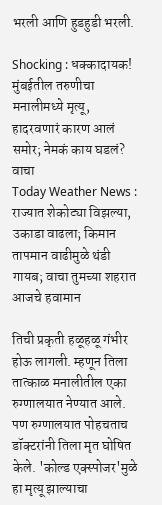भरली आणि हुडहुडी भरली.

Shocking : धक्कादायक! मुंबईतील तरुणीचा मनालीमध्ये मृत्यू, हादरवणारं कारण आलं समोर; नेमकं काय घडलं? वाचा
Today Weather News : राज्यात शेकोट्या विझल्या, उकाडा वाढला; किमान तापमान वाढीमुळे थंडी गायब; वाचा तुमच्या शहरात आजचे हवामान

तिची प्रकृती हळूहळू गंभीर होऊ लागली. म्हणून तिला तात्काळ मनालीतील एका रुग्णालयात नेण्यात आले. पण रुग्णालयात पोहचताच डॉक्टरांनी तिला मृत घोषित केले. 'कोल्ड एक्स्पोजर'मुळे हा मृत्यू झाल्याचा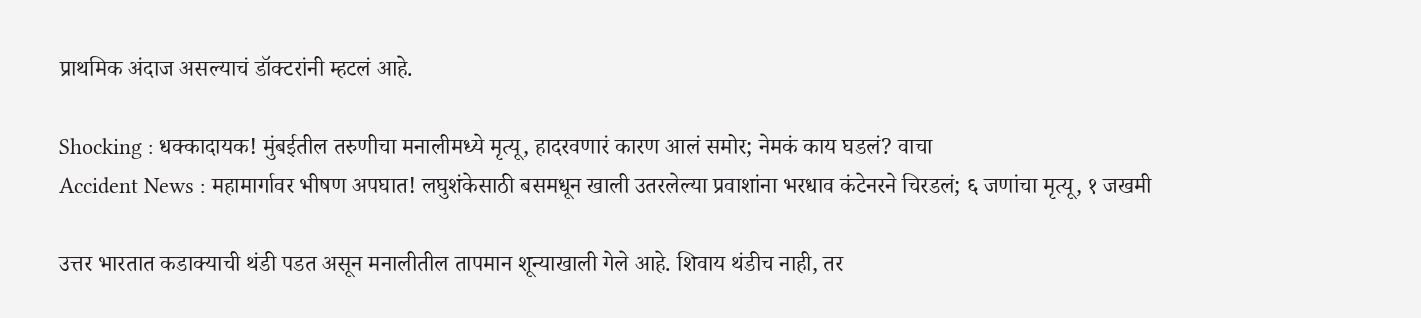प्राथमिक अंदाज असल्याचं डॉक्टरांनी म्हटलं आहे.

Shocking : धक्कादायक! मुंबईतील तरुणीचा मनालीमध्ये मृत्यू, हादरवणारं कारण आलं समोर; नेमकं काय घडलं? वाचा
Accident News : महामार्गावर भीषण अपघात! लघुशंकेसाठी बसमधून खाली उतरलेल्या प्रवाशांना भरधाव कंटेनरने चिरडलं; ६ जणांचा मृत्यू, १ जखमी

उत्तर भारतात कडाक्याची थंडी पडत असून मनालीतील तापमान शून्याखाली गेले आहे. शिवाय थंडीच नाही, तर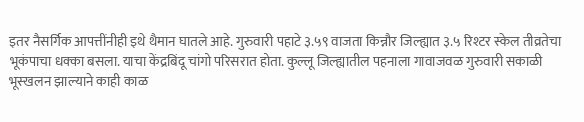इतर नैसर्गिक आपत्तींनीही इथे थैमान घातले आहे. गुरुवारी पहाटे ३.५९ वाजता किन्नौर जिल्ह्यात ३.५ रिश्टर स्केल तीव्रतेचा भूकंपाचा धक्का बसला. याचा केंद्रबिंदू चांगो परिसरात होता. कुल्लू जिल्ह्यातील पहनाला गावाजवळ गुरुवारी सकाळी भूस्खलन झाल्याने काही काळ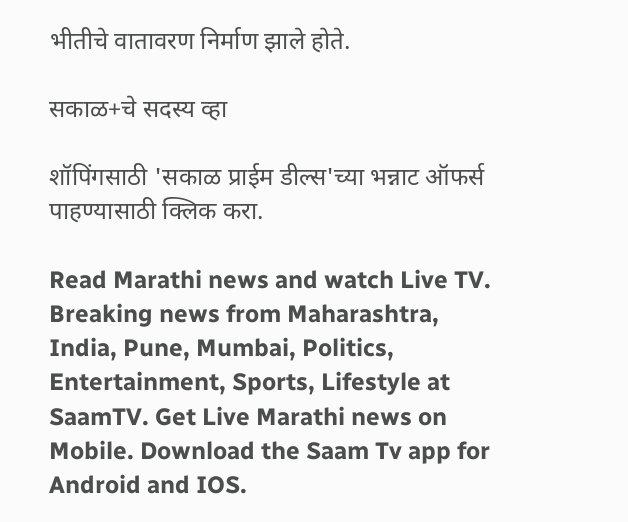भीतीचे वातावरण निर्माण झाले होते.

सकाळ+चे सदस्य व्हा

शॉपिंगसाठी 'सकाळ प्राईम डील्स'च्या भन्नाट ऑफर्स पाहण्यासाठी क्लिक करा.

Read Marathi news and watch Live TV. Breaking news from Maharashtra, India, Pune, Mumbai, Politics, Entertainment, Sports, Lifestyle at SaamTV. Get Live Marathi news on Mobile. Download the Saam Tv app for Android and IOS.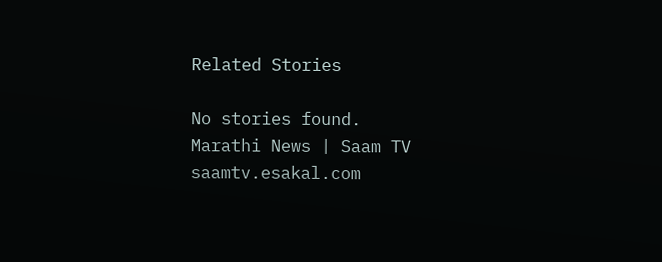Related Stories

No stories found.
Marathi News | Saam TV
saamtv.esakal.com